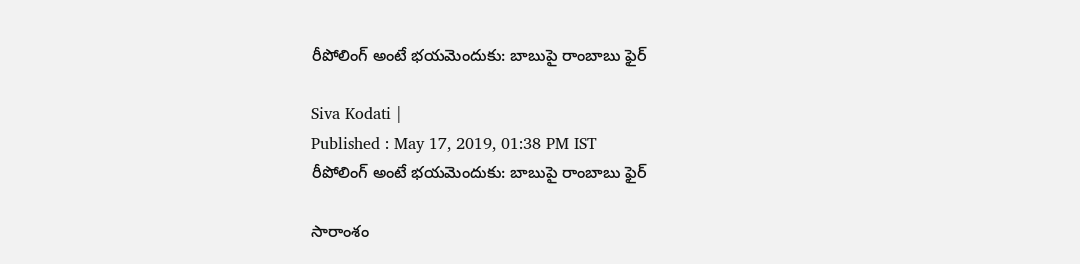రీపోలింగ్ అంటే భయమెందుకు: బాబుపై రాంబాబు ఫైర్

Siva Kodati |
Published : May 17, 2019, 01:38 PM IST
రీపోలింగ్ అంటే భయమెందుకు: బాబుపై రాంబాబు ఫైర్

సారాంశం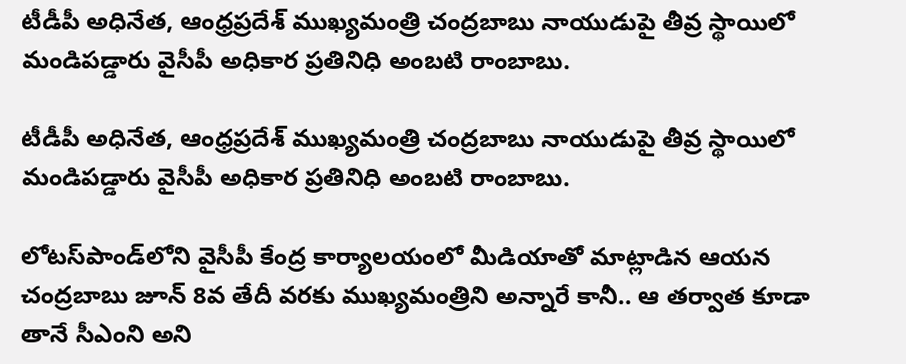టీడీపీ అధినేత, ఆంధ్రప్రదేశ్ ముఖ్యమంత్రి చంద్రబాబు నాయుడుపై తీవ్ర స్థాయిలో మండిపడ్డారు వైసీపీ అధికార ప్రతినిధి అంబటి రాంబాబు.

టీడీపీ అధినేత, ఆంధ్రప్రదేశ్ ముఖ్యమంత్రి చంద్రబాబు నాయుడుపై తీవ్ర స్థాయిలో మండిపడ్డారు వైసీపీ అధికార ప్రతినిధి అంబటి రాంబాబు.

లోటస్‌పాండ్‌లోని వైసీపీ కేంద్ర కార్యాలయంలో మీడియాతో మాట్లాడిన ఆయన చంద్రబాబు జూన్ 8వ తేదీ వరకు ముఖ్యమంత్రిని అన్నారే కానీ.. ఆ తర్వాత కూడా తానే సీఎంని అని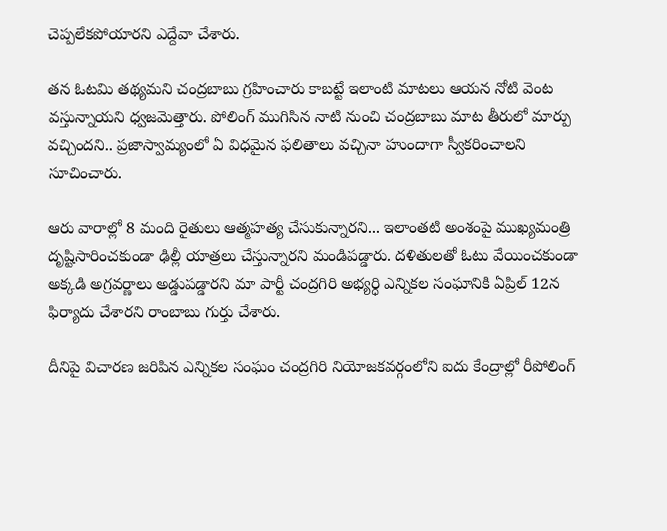చెప్పలేకపోయారని ఎద్దేవా చేశారు.

తన ఓటమి తథ్యమని చంద్రబాబు గ్రహించారు కాబట్టే ఇలాంటి మాటలు ఆయన నోటి వెంట వస్తున్నాయని ధ్వజమెత్తారు. పోలింగ్ ముగిసిన నాటి నుంచి చంద్రబాబు మాట తీరులో మార్పు వచ్చిందని.. ప్రజాస్వామ్యంలో ఏ విధమైన ఫలితాలు వచ్చినా హుందాగా స్వీకరించాలని సూచించారు.

ఆరు వారాల్లో 8 మంది రైతులు ఆత్మహత్య చేసుకున్నారని... ఇలాంతటి అంశంపై ముఖ్యమంత్రి దృష్టిసారించకుండా ఢిల్లీ యాత్రలు చేస్తున్నారని మండిపడ్డారు. దళితులతో ఓటు వేయించకుండా అక్కడి అగ్రవర్ణాలు అడ్డుపడ్డారని మా పార్టీ చంద్రగిరి అభ్యర్ధి ఎన్నికల సంఘానికి ఏప్రిల్ 12న ఫిర్యాదు చేశారని రాంబాబు గుర్తు చేశారు.

దీనిపై విచారణ జరిపిన ఎన్నికల సంఘం చంద్రగిరి నియోజకవర్గంలోని ఐదు కేంద్రాల్లో రీపోలింగ్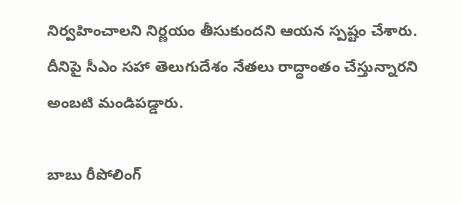నిర్వహించాలని నిర్ణయం తీసుకుందని ఆయన స్పష్టం చేశారు. దీనిపై సీఎం సహా తెలుగుదేశం నేతలు రాద్ధాంతం చేస్తున్నారని అంబటి మండిపడ్డారు.

బాబు రీపోలింగ్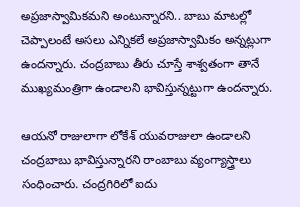అప్రజాస్వామికమని అంటున్నారని.. బాబు మాటల్లో చెప్పాలంటే అసలు ఎన్నికలే అప్రజాస్వామికం అన్నట్లుగా ఉందన్నారు. చంద్రబాబు తీరు చూస్తే శాశ్వతంగా తానే ముఖ్యమంత్రిగా ఉండాలని భావిస్తున్నట్టుగా ఉందన్నారు.

ఆయనో రాజులాగా లోకేశ్ యువరాజులా ఉండాలని చంద్రబాబు భావిస్తున్నారని రాంబాబు వ్యంగ్యాస్త్రాలు సంధించారు. చంద్రగిరిలో ఐదు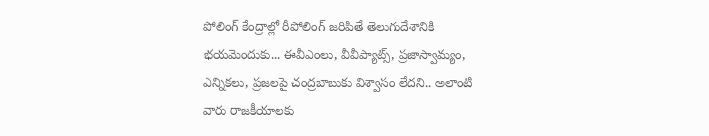పోలింగ్ కేంద్రాల్లో రీపోలింగ్ జరిపితే తెలుగుదేశానికి భయమెందుకు... ఈవీఎంలు, వీవీప్యాట్స్, ప్రజాస్వామ్యం, ఎన్నికలు, ప్రజలపై చంద్రబాబుకు విశ్వాసం లేదని.. అలాంటి వారు రాజకీయాలకు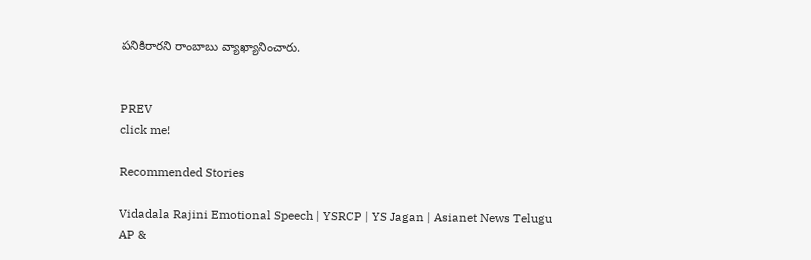పనికిరారని రాంబాబు వ్యాఖ్యానించారు.


PREV
click me!

Recommended Stories

Vidadala Rajini Emotional Speech | YSRCP | YS Jagan | Asianet News Telugu
AP &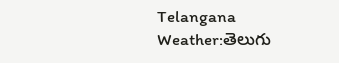Telangana Weather:తెలుగు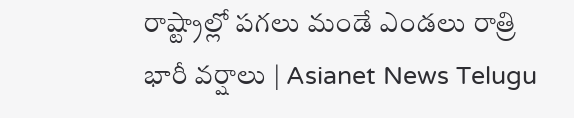రాష్ట్రాల్లో పగలు మండే ఎండలు రాత్రి భారీ వర్షాలు | Asianet News Telugu